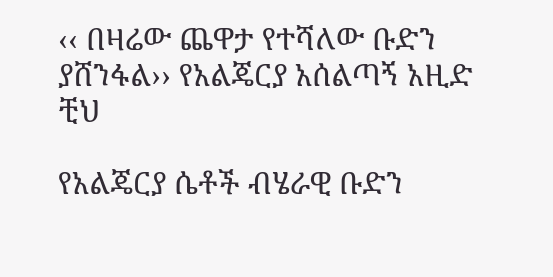‹‹ በዛሬው ጨዋታ የተሻለው ቡድን ያሸንፋል›› የአልጄርያ አሰልጣኝ አዚድ ቺህ

የአልጄርያ ሴቶች ብሄራዊ ቡድን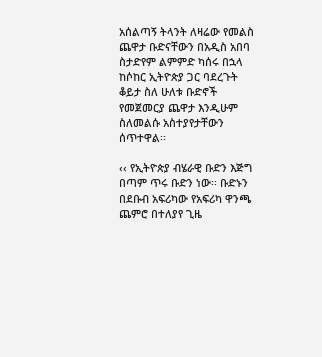አሰልጣኝ ትላንት ለዛሬው የመልስ ጨዋታ ቡድናቸውን በአዲስ አበባ ስታድየም ልምምድ ካሰሩ በኋላ ከሶከር ኢትዮጵያ ጋር ባደረጉት ቆይታ ስለ ሁለቱ ቡድኖች የመጀመርያ ጨዋታ እንዲሁም ስለመልሱ አስተያየታቸውን ሰጥተዋል፡፡

‹‹ የኢትዮጵያ ብሄራዊ ቡድን እጅግ በጣም ጥሩ ቡድን ነው፡፡ ቡድኑን በደቡብ አፍሪካው የአፍሪካ ዋንጫ ጨምሮ በተለያየ ጊዜ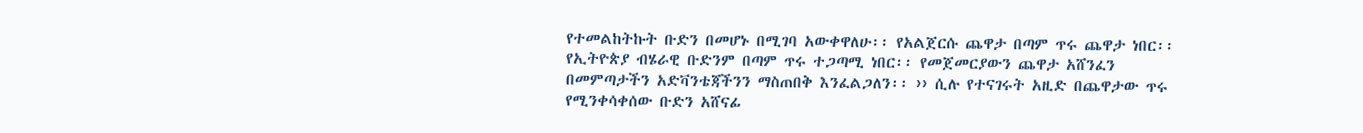የተመልከትኩት ቡድን በመሆኑ በሚገባ አውቀዋለሁ፡፡ የአልጀርሱ ጨዋታ በጣም ጥሩ ጨዋታ ነበር፡፡ የኢትዮጵያ ብሄራዊ ቡድንም በጣም ጥሩ ተጋጣሚ ነበር፡፡ የመጀመርያውን ጨዋታ አሸንፈን በመምጣታችን አድቫንቴጃችንን ማስጠበቅ እንፈልጋለን፡፡ ›› ሲሉ የተናገሩት አዚድ በጨዋታው ጥሩ የሚንቀሳቀሰው ቡድን አሸናፊ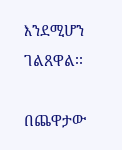እንደሚሆን ገልጸዋል፡፡

በጨዋታው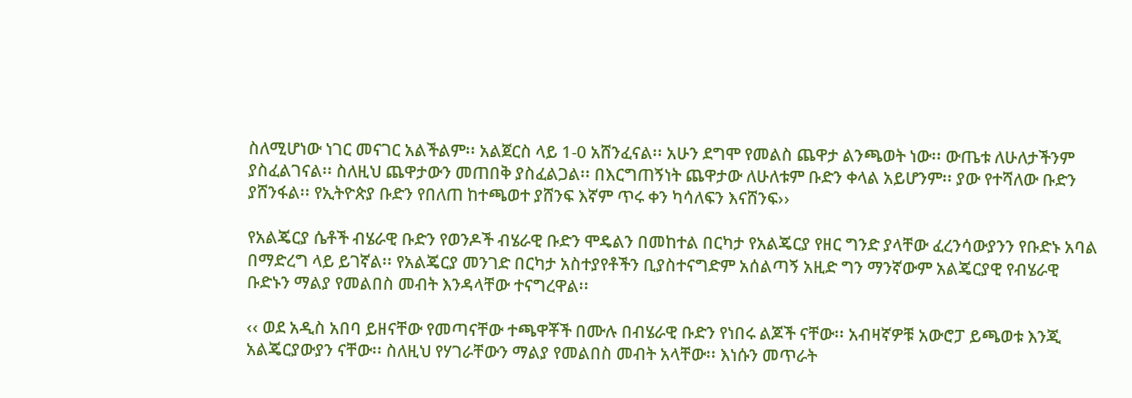ስለሚሆነው ነገር መናገር አልችልም፡፡ አልጀርስ ላይ 1-0 አሸንፈናል፡፡ አሁን ደግሞ የመልስ ጨዋታ ልንጫወት ነው፡፡ ውጤቱ ለሁለታችንም ያስፈልገናል፡፡ ስለዚህ ጨዋታውን መጠበቅ ያስፈልጋል፡፡ በእርግጠኝነት ጨዋታው ለሁለቱም ቡድን ቀላል አይሆንም፡፡ ያው የተሻለው ቡድን ያሸንፋል፡፡ የኢትዮጵያ ቡድን የበለጠ ከተጫወተ ያሸንፍ እኛም ጥሩ ቀን ካሳለፍን እናሸንፍ››

የአልጄርያ ሴቶች ብሄራዊ ቡድን የወንዶች ብሄራዊ ቡድን ሞዴልን በመከተል በርካታ የአልጄርያ የዘር ግንድ ያላቸው ፈረንሳውያንን የቡድኑ አባል በማድረግ ላይ ይገኛል፡፡ የአልጄርያ መንገድ በርካታ አስተያየቶችን ቢያስተናግድም አሰልጣኝ አዚድ ግን ማንኛውም አልጄርያዊ የብሄራዊ ቡድኑን ማልያ የመልበስ መብት እንዳላቸው ተናግረዋል፡፡

‹‹ ወደ አዲስ አበባ ይዘናቸው የመጣናቸው ተጫዋቾች በሙሉ በብሄራዊ ቡድን የነበሩ ልጆች ናቸው፡፡ አብዛኛዎቹ አውሮፓ ይጫወቱ እንጂ አልጄርያውያን ናቸው፡፡ ስለዚህ የሃገራቸውን ማልያ የመልበስ መብት አላቸው፡፡ እነሱን መጥራት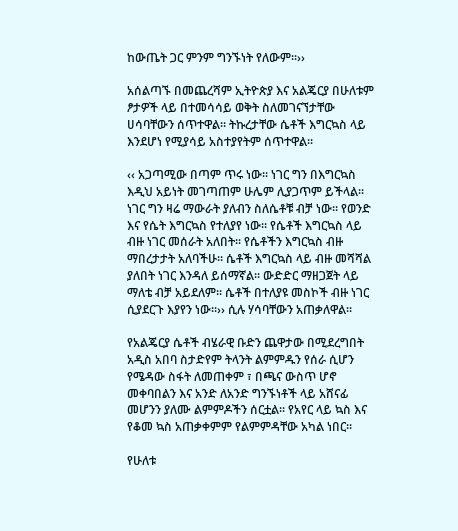ከውጤት ጋር ምንም ግንኙነት የለውም፡፡››

አሰልጣኙ በመጨረሻም ኢትዮጵያ እና አልጄርያ በሁለቱም ፆታዎች ላይ በተመሳሳይ ወቅት ስለመገናኘታቸው ሀሳባቸውን ሰጥተዋል፡፡ ትኩረታቸው ሴቶች እግርኳስ ላይ እንደሆነ የሚያሳይ አስተያየትም ሰጥተዋል፡፡

‹‹ አጋጣሚው በጣም ጥሩ ነው፡፡ ነገር ግን በእግርኳስ እዲህ አይነት መገጣጠም ሁሌም ሊያጋጥም ይችላል፡፡ ነገር ግን ዛሬ ማውራት ያለብን ስለሴቶቹ ብቻ ነው፡፡ የወንድ እና የሴት እግርኳስ የተለያየ ነው፡፡ የሴቶች እግርኳስ ላይ ብዙ ነገር መሰራት አለበት፡፡ የሴቶችን እግርኳስ ብዙ ማበረታታት አለባችሁ፡፡ ሴቶች እግርኳስ ላይ ብዙ መሻሻል ያለበት ነገር እንዳለ ይሰማኛል፡፡ ውድድር ማዘጋጀት ላይ ማለቴ ብቻ አይደለም፡፡ ሴቶች በተለያዩ መስኮች ብዙ ነገር ሲያደርጉ እያየን ነው፡፡›› ሲሉ ሃሳባቸውን አጠቃለዋል፡፡

የአልጄርያ ሴቶች ብሄራዊ ቡድን ጨዋታው በሚደረግበት አዲስ አበባ ስታድየም ትላንት ልምምዱን የሰራ ሲሆን የሜዳው ስፋት ለመጠቀም ፣ በጫና ውስጥ ሆኖ መቀባበልን እና አንድ ለአንድ ግንኙነቶች ላይ አሸናፊ መሆንን ያለሙ ልምምዶችን ሰርቷል፡፡ የአየር ላይ ኳስ እና የቆመ ኳስ አጠቃቀምም የልምምዳቸው አካል ነበር፡፡

የሁለቱ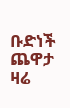ቡድነች ጨዋታ ዛሬ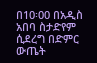በ10፡00 በአዲስ አበባ ስታድየም ሲደረግ በድምር ውጤት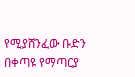የሚያሸንፈው ቡድን በቀጣዩ የማጣርያ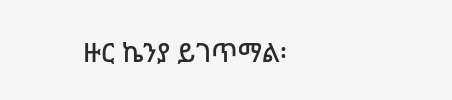ዙር ኬንያ ይገጥማል፡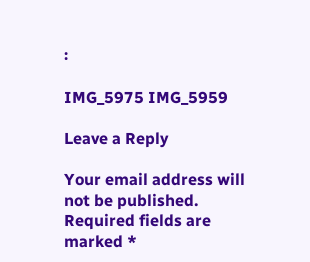፡

IMG_5975 IMG_5959

Leave a Reply

Your email address will not be published. Required fields are marked *